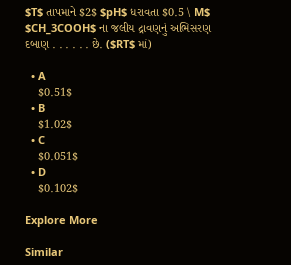$T$ તાપમાને $2$ $pH$ ધરાવતા $0.5 \ M$ $CH_3COOH$ ના જલીય દ્રાવણનું અભિસરણ દબાણ . . . . . . છે. ($RT$ માં)

  • A
    $0.51$
  • B
    $1.02$
  • C
    $0.051$
  • D
    $0.102$

Explore More

Similar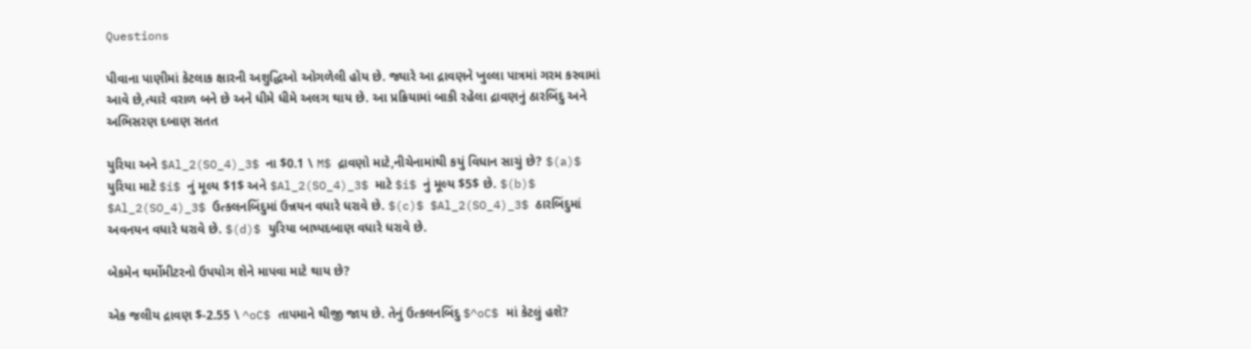Questions

પીવાના પાણીમાં કેટલાક ક્ષારની અશુદ્ધિઓ ઓગળેલી હોય છે. જ્યારે આ દ્રાવણને ખુલ્લા પાત્રમાં ગરમ કરવામાં આવે છે,ત્યારે વરાળ બને છે અને ધીમે ધીમે અલગ થાય છે. આ પ્રક્રિયામાં બાકી રહેલા દ્રાવણનું ઠારબિંદુ અને અભિસરણ દબાણ સતત

યુરિયા અને $Al_2(SO_4)_3$ ના $0.1 \ M$ દ્રાવણો માટે,નીચેનામાંથી કયું વિધાન સાચું છે? $(a)$ યુરિયા માટે $i$ નું મૂલ્ય $1$ અને $Al_2(SO_4)_3$ માટે $i$ નું મૂલ્ય $5$ છે. $(b)$ $Al_2(SO_4)_3$ ઉત્કલનબિંદુમાં ઉન્નયન વધારે ધરાવે છે. $(c)$ $Al_2(SO_4)_3$ ઠારબિંદુમાં અવનયન વધારે ધરાવે છે. $(d)$ યુરિયા બાષ્પદબાણ વધારે ધરાવે છે.

બેકમેન થર્મોમીટરનો ઉપયોગ શેને માપવા માટે થાય છે?

એક જલીય દ્રાવણ $-2.55 \ ^oC$ તાપમાને થીજી જાય છે. તેનું ઉત્કલનબિંદુ $^oC$ માં કેટલું હશે?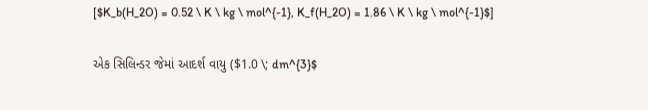[$K_b(H_2O) = 0.52 \ K \ kg \ mol^{-1}, K_f(H_2O) = 1.86 \ K \ kg \ mol^{-1}$]

એક સિલિન્ડર જેમાં આદર્શ વાયુ ($1.0 \; dm^{3}$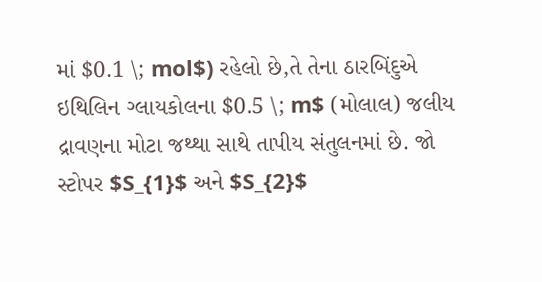માં $0.1 \; mol$) રહેલો છે,તે તેના ઠારબિંદુએ ઇથિલિન ગ્લાયકોલના $0.5 \; m$ (મોલાલ) જલીય દ્રાવણના મોટા જથ્થા સાથે તાપીય સંતુલનમાં છે. જો સ્ટોપર $S_{1}$ અને $S_{2}$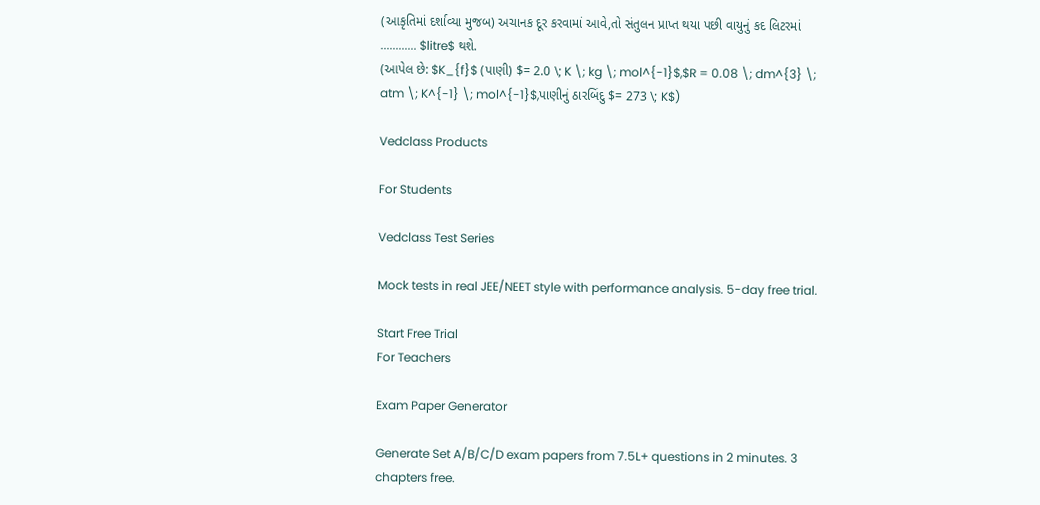(આકૃતિમાં દર્શાવ્યા મુજબ) અચાનક દૂર કરવામાં આવે,તો સંતુલન પ્રાપ્ત થયા પછી વાયુનું કદ લિટરમાં ............ $litre$ થશે.
(આપેલ છે: $K_{f}$ (પાણી) $= 2.0 \; K \; kg \; mol^{-1}$,$R = 0.08 \; dm^{3} \; atm \; K^{-1} \; mol^{-1}$,પાણીનું ઠારબિંદુ $= 273 \; K$)

Vedclass Products

For Students

Vedclass Test Series

Mock tests in real JEE/NEET style with performance analysis. 5-day free trial.

Start Free Trial
For Teachers

Exam Paper Generator

Generate Set A/B/C/D exam papers from 7.5L+ questions in 2 minutes. 3 chapters free.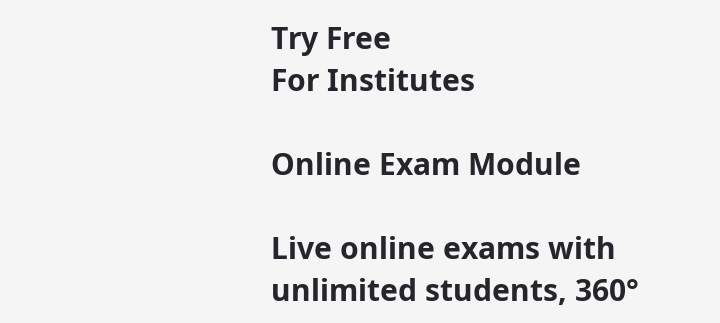Try Free
For Institutes

Online Exam Module

Live online exams with unlimited students, 360°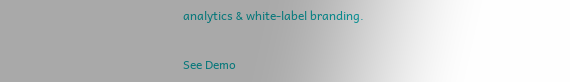analytics & white-label branding.

See Demo